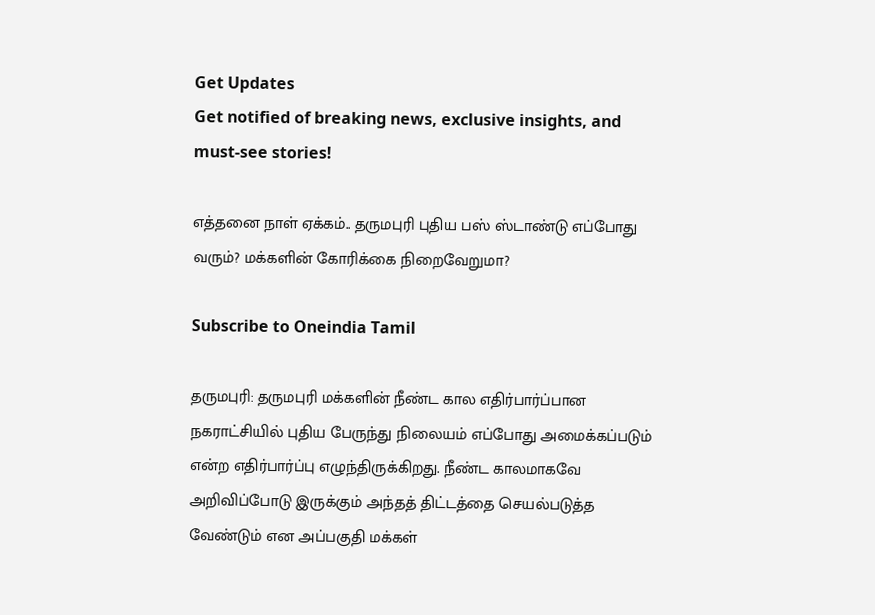Get Updates
Get notified of breaking news, exclusive insights, and must-see stories!

எத்தனை நாள் ஏக்கம்.. தருமபுரி புதிய பஸ் ஸ்டாண்டு எப்போது வரும்? மக்களின் கோரிக்கை நிறைவேறுமா?

Subscribe to Oneindia Tamil

தருமபுரி: தருமபுரி மக்களின் நீண்ட கால எதிர்பார்ப்பான நகராட்சியில் புதிய பேருந்து நிலையம் எப்போது அமைக்கப்படும் என்ற எதிர்பார்ப்பு எழுந்திருக்கிறது. நீண்ட காலமாகவே அறிவிப்போடு இருக்கும் அந்தத் திட்டத்தை செயல்படுத்த வேண்டும் என அப்பகுதி மக்கள்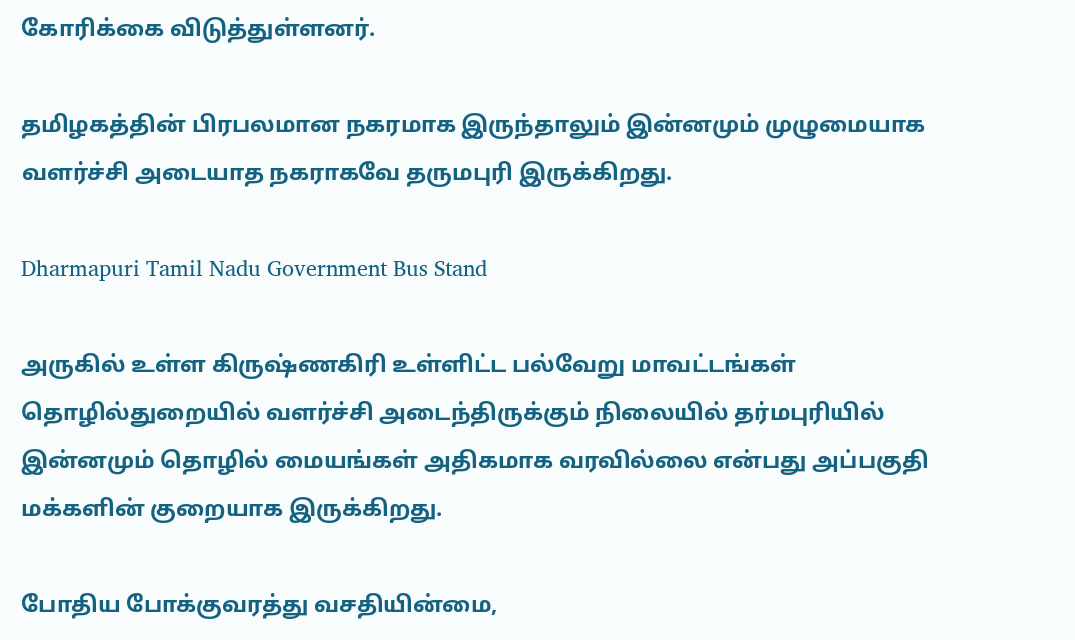கோரிக்கை விடுத்துள்ளனர்.

தமிழகத்தின் பிரபலமான நகரமாக இருந்தாலும் இன்னமும் முழுமையாக வளர்ச்சி அடையாத நகராகவே தருமபுரி இருக்கிறது.

Dharmapuri Tamil Nadu Government Bus Stand

அருகில் உள்ள கிருஷ்ணகிரி உள்ளிட்ட பல்வேறு மாவட்டங்கள் தொழில்துறையில் வளர்ச்சி அடைந்திருக்கும் நிலையில் தர்மபுரியில் இன்னமும் தொழில் மையங்கள் அதிகமாக வரவில்லை என்பது அப்பகுதி மக்களின் குறையாக இருக்கிறது.

போதிய போக்குவரத்து வசதியின்மை,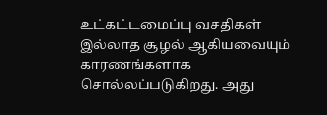உட்கட்டமைப்பு வசதிகள் இல்லாத சூழல் ஆகியவையும் காரணங்களாக சொல்லப்படுகிறது. அது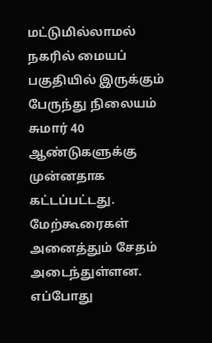மட்டுமில்லாமல் நகரில் மையப் பகுதியில் இருக்கும் பேருந்து நிலையம் சுமார் 40 ஆண்டுகளுக்கு முன்னதாக கட்டப்பட்டது. மேற்கூரைகள் அனைத்தும் சேதம் அடைந்துள்ளன. எப்போது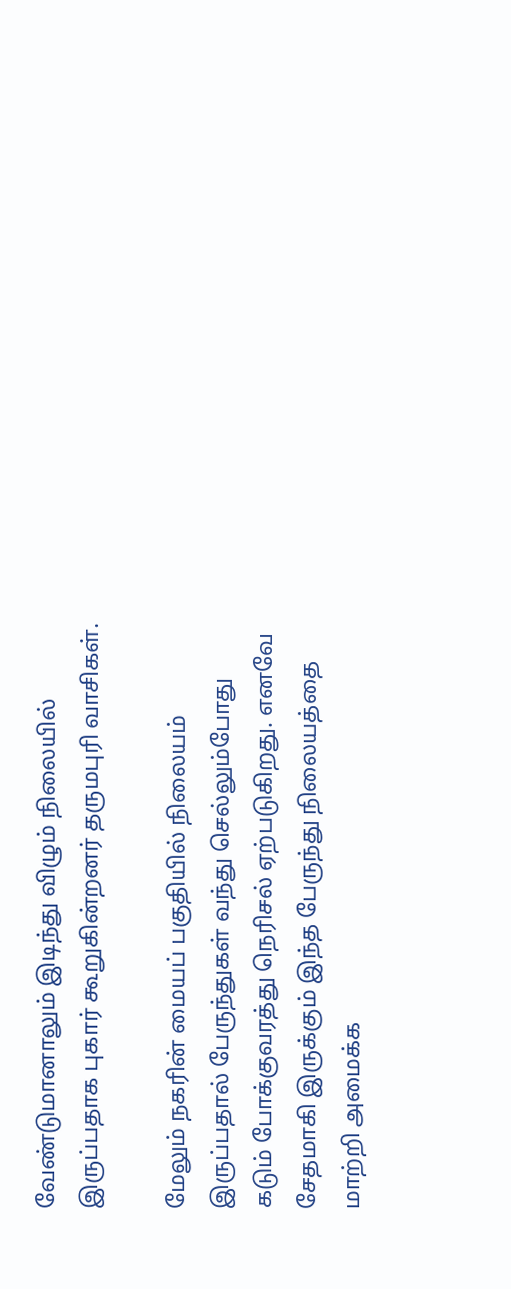வேண்டுமானாலும் இடிந்து விழும் நிலையில் இருப்பதாக புகார் கூறுகின்றனர் தருமபுரி வாசிகள்.

மேலும் நகரின் மையப் பகுதியில் நிலையம் இருப்பதால் பேருந்துகள் வந்து செல்லும்போது கடும் போக்குவரத்து நெரிசல் ஏற்படுகிறது. எனவே சேதமாகி இருக்கும் இந்த பேருந்து நிலையத்தை மாற்றி அமைக்க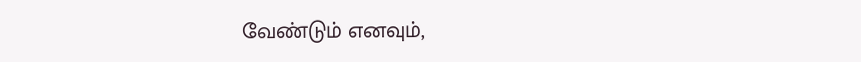வேண்டும் எனவும்,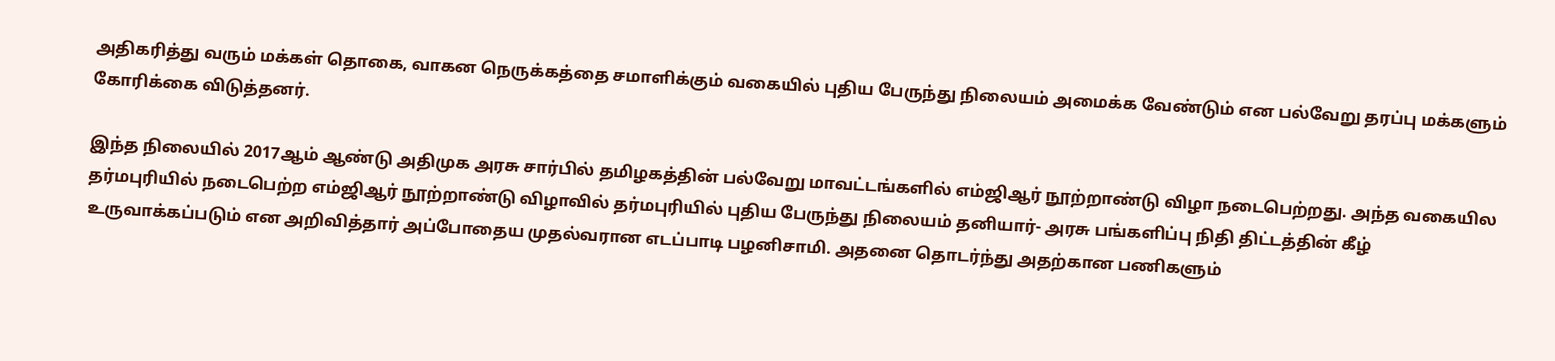அதிகரித்து வரும் மக்கள் தொகை, வாகன நெருக்கத்தை சமாளிக்கும் வகையில் புதிய பேருந்து நிலையம் அமைக்க வேண்டும் என பல்வேறு தரப்பு மக்களும் கோரிக்கை விடுத்தனர்.

இந்த நிலையில் 2017ஆம் ஆண்டு அதிமுக அரசு சார்பில் தமிழகத்தின் பல்வேறு மாவட்டங்களில் எம்ஜிஆர் நூற்றாண்டு விழா நடைபெற்றது. அந்த வகையில தர்மபுரியில் நடைபெற்ற எம்ஜிஆர் நூற்றாண்டு விழாவில் தர்மபுரியில் புதிய பேருந்து நிலையம் தனியார்- அரசு பங்களிப்பு நிதி திட்டத்தின் கீழ் உருவாக்கப்படும் என அறிவித்தார் அப்போதைய முதல்வரான எடப்பாடி பழனிசாமி. அதனை தொடர்ந்து அதற்கான பணிகளும்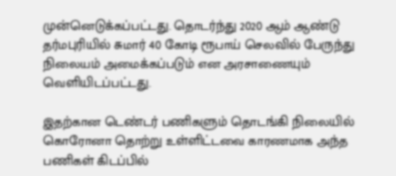முன்னெடுக்கப்பட்டது. தொடர்ந்து 2020 ஆம் ஆண்டு தர்மபுரியில் சுமார் 40 கோடி ரூபாய் செலவில் பேருந்து நிலையம் அமைக்கப்படும் என அரசாணையும் வெளியிடப்பட்டது.

இதற்கான டெண்டர் பணிகளும் தொடங்கி நிலையில் கொரோனா தொற்று உள்ளிட்டவை காரணமாக அந்த பணிகள் கிடப்பில்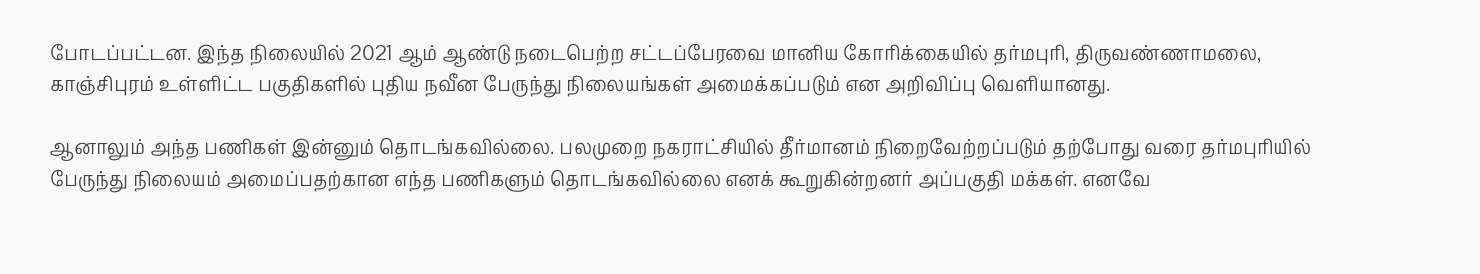போடப்பட்டன. இந்த நிலையில் 2021 ஆம் ஆண்டு நடைபெற்ற சட்டப்பேரவை மானிய கோரிக்கையில் தர்மபுரி, திருவண்ணாமலை, காஞ்சிபுரம் உள்ளிட்ட பகுதிகளில் புதிய நவீன பேருந்து நிலையங்கள் அமைக்கப்படும் என அறிவிப்பு வெளியானது.

ஆனாலும் அந்த பணிகள் இன்னும் தொடங்கவில்லை. பலமுறை நகராட்சியில் தீர்மானம் நிறைவேற்றப்படும் தற்போது வரை தர்மபுரியில் பேருந்து நிலையம் அமைப்பதற்கான எந்த பணிகளும் தொடங்கவில்லை எனக் கூறுகின்றனர் அப்பகுதி மக்கள். எனவே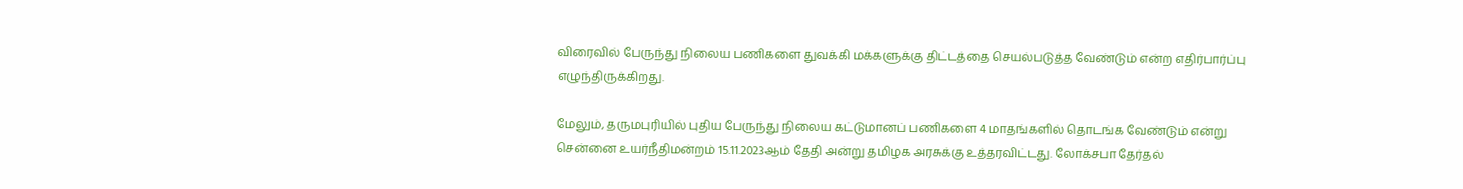விரைவில் பேருந்து நிலைய பணிகளை துவக்கி மக்களுக்கு திட்டத்தை செயல்படுத்த வேண்டும் என்ற எதிர்பார்ப்பு எழுந்திருக்கிறது.

மேலும், தருமபுரியில் புதிய பேருந்து நிலைய கட்டுமானப் பணிகளை 4 மாதங்களில் தொடங்க வேண்டும் என்று சென்னை உயர்நீதிமன்றம் 15.11.2023ஆம் தேதி அன்று தமிழக அரசுக்கு உத்தரவிட்டது. லோக்சபா தேர்தல்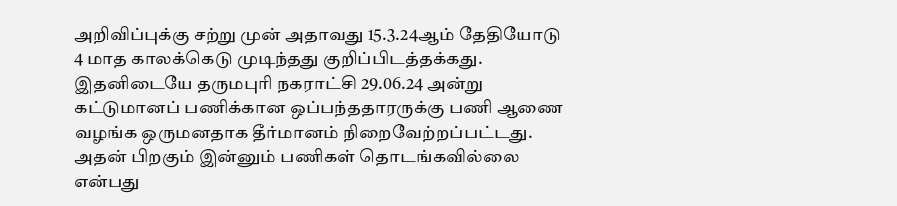அறிவிப்புக்கு சற்று முன் அதாவது 15.3.24ஆம் தேதியோடு 4 மாத காலக்கெடு முடிந்தது குறிப்பிடத்தக்கது. இதனிடையே தருமபுரி நகராட்சி 29.06.24 அன்று கட்டுமானப் பணிக்கான ஒப்பந்ததாரருக்கு பணி ஆணை வழங்க ஒருமனதாக தீர்மானம் நிறைவேற்றப்பட்டது. அதன் பிறகும் இன்னும் பணிகள் தொடங்கவில்லை என்பது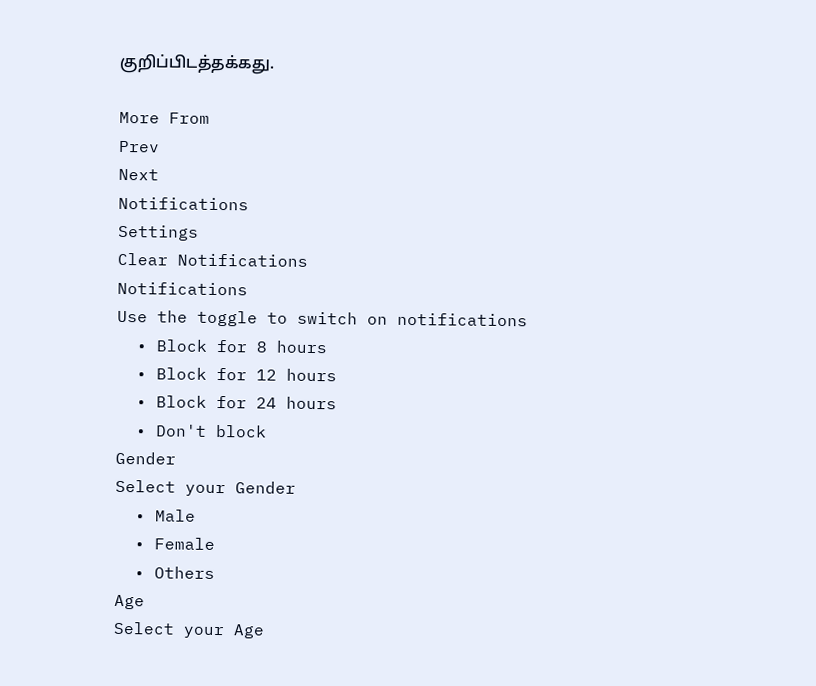குறிப்பிடத்தக்கது.

More From
Prev
Next
Notifications
Settings
Clear Notifications
Notifications
Use the toggle to switch on notifications
  • Block for 8 hours
  • Block for 12 hours
  • Block for 24 hours
  • Don't block
Gender
Select your Gender
  • Male
  • Female
  • Others
Age
Select your Age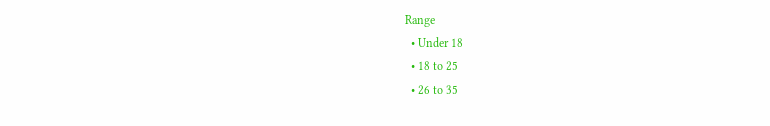Range
  • Under 18
  • 18 to 25
  • 26 to 35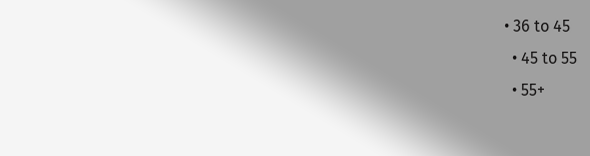• 36 to 45
  • 45 to 55
  • 55+